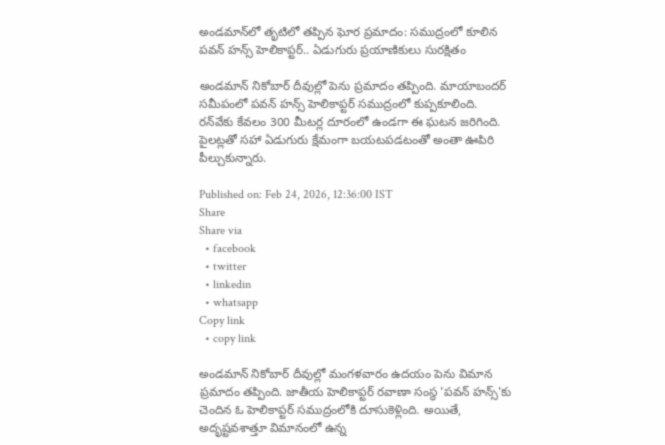అండమాన్‌లో తృటిలో తప్పిన ఘోర ప్రమాదం: సముద్రంలో కూలిన పవన్ హన్స్ హెలికాప్టర్.. ఏడుగురు ప్రయాణికులు సురక్షితం

అండమాన్ నికోబార్ దీవుల్లో పెను ప్రమాదం తప్పింది. మాయాబందర్ సమీపంలో పవన్ హన్స్ హెలికాప్టర్ సముద్రంలో కుప్పకూలింది. రన్‌వేకు కేవలం 300 మీటర్ల దూరంలో ఉండగా ఈ ఘటన జరిగింది. పైలట్లతో సహా ఏడుగురు క్షేమంగా బయటపడటంతో అంతా ఊపిరి పీల్చుకున్నారు.

Published on: Feb 24, 2026, 12:36:00 IST
Share
Share via
  • facebook
  • twitter
  • linkedin
  • whatsapp
Copy link
  • copy link

అండమాన్ నికోబార్ దీవుల్లో మంగళవారం ఉదయం పెను విమాన ప్రమాదం తప్పింది. జాతీయ హెలికాప్టర్ రవాణా సంస్థ 'పవన్ హన్స్'కు చెందిన ఓ హెలికాప్టర్ సముద్రంలోకి దూసుకెళ్లింది. అయితే, అదృష్టవశాత్తూ విమానంలో ఉన్న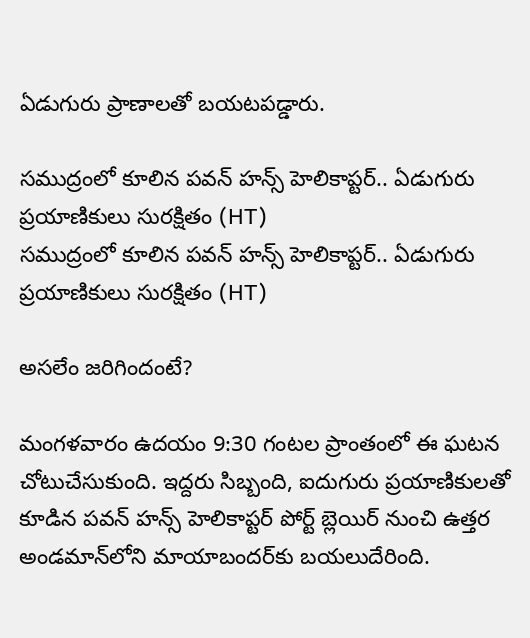ఏడుగురు ప్రాణాలతో బయటపడ్డారు.

సముద్రంలో కూలిన పవన్ హన్స్ హెలికాప్టర్.. ఏడుగురు ప్రయాణికులు సురక్షితం (HT)
సముద్రంలో కూలిన పవన్ హన్స్ హెలికాప్టర్.. ఏడుగురు ప్రయాణికులు సురక్షితం (HT)

అసలేం జరిగిందంటే?

మంగళవారం ఉదయం 9:30 గంటల ప్రాంతంలో ఈ ఘటన చోటుచేసుకుంది. ఇద్దరు సిబ్బంది, ఐదుగురు ప్రయాణికులతో కూడిన పవన్ హన్స్ హెలికాప్టర్ పోర్ట్ బ్లెయిర్ నుంచి ఉత్తర అండమాన్‌లోని మాయాబందర్‌కు బయలుదేరింది.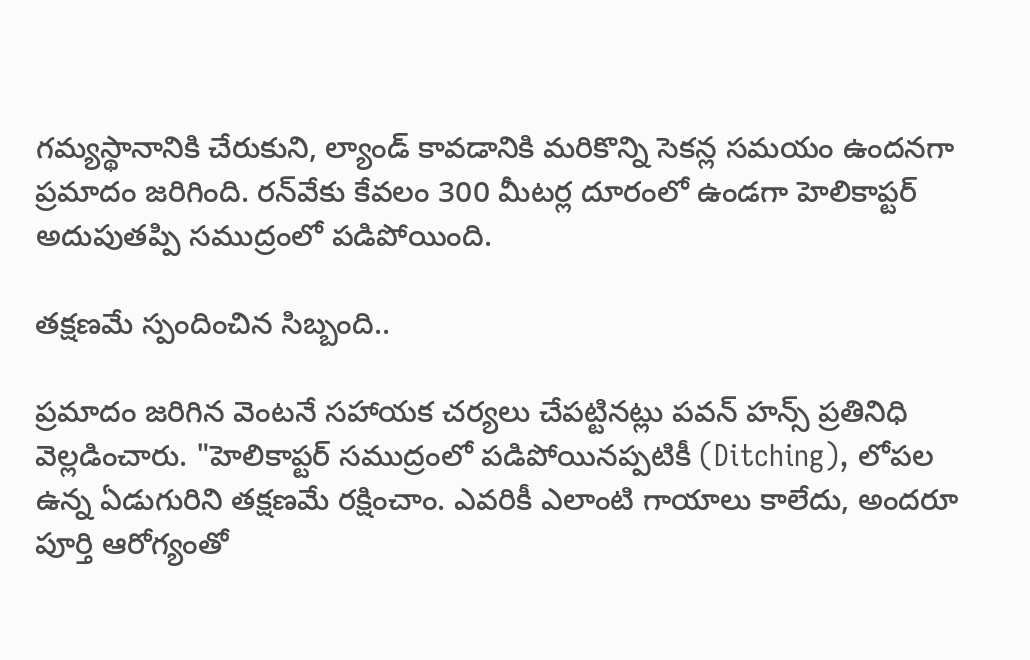గమ్యస్థానానికి చేరుకుని, ల్యాండ్ కావడానికి మరికొన్ని సెకన్ల సమయం ఉందనగా ప్రమాదం జరిగింది. రన్‌వేకు కేవలం 300 మీటర్ల దూరంలో ఉండగా హెలికాప్టర్ అదుపుతప్పి సముద్రంలో పడిపోయింది.

తక్షణమే స్పందించిన సిబ్బంది..

ప్రమాదం జరిగిన వెంటనే సహాయక చర్యలు చేపట్టినట్లు పవన్ హన్స్ ప్రతినిధి వెల్లడించారు. "హెలికాప్టర్ సముద్రంలో పడిపోయినప్పటికీ (Ditching), లోపల ఉన్న ఏడుగురిని తక్షణమే రక్షించాం. ఎవరికీ ఎలాంటి గాయాలు కాలేదు, అందరూ పూర్తి ఆరోగ్యంతో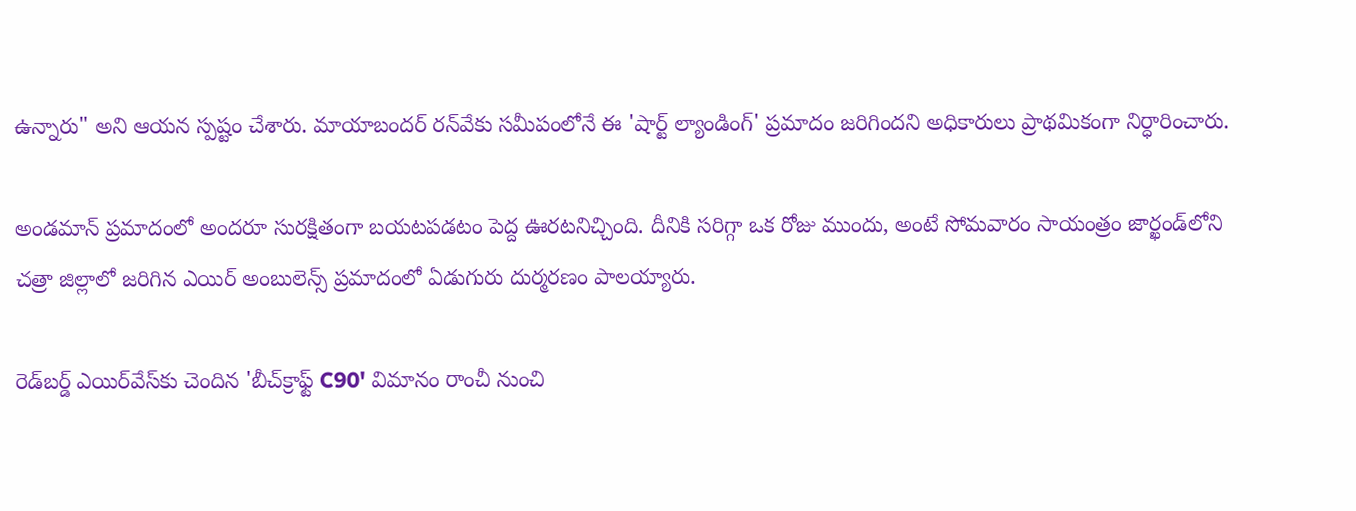ఉన్నారు" అని ఆయన స్పష్టం చేశారు. మాయాబందర్ రన్‌వేకు సమీపంలోనే ఈ 'షార్ట్ ల్యాండింగ్' ప్రమాదం జరిగిందని అధికారులు ప్రాథమికంగా నిర్ధారించారు.

అండమాన్ ప్రమాదంలో అందరూ సురక్షితంగా బయటపడటం పెద్ద ఊరటనిచ్చింది. దీనికి సరిగ్గా ఒక రోజు ముందు, అంటే సోమవారం సాయంత్రం జార్ఖండ్‌లోని చత్రా జిల్లాలో జరిగిన ఎయిర్ అంబులెన్స్ ప్రమాదంలో ఏడుగురు దుర్మరణం పాలయ్యారు.

రెడ్‌బర్డ్ ఎయిర్‌వేస్‌కు చెందిన 'బీచ్‌క్రాఫ్ట్ C90' విమానం రాంచీ నుంచి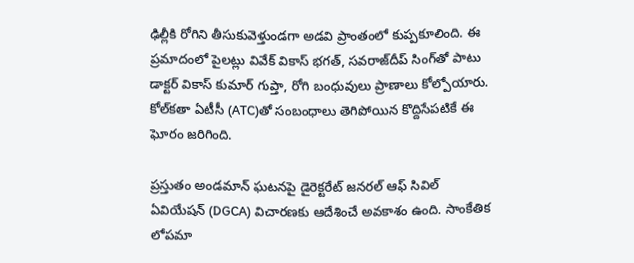ఢిల్లీకి రోగిని తీసుకువెళ్తుండగా అడవి ప్రాంతంలో కుప్పకూలింది. ఈ ప్రమాదంలో పైలట్లు వివేక్ వికాస్ భగత్, సవరాజ్‌దీప్ సింగ్‌తో పాటు డాక్టర్ వికాస్ కుమార్ గుప్తా, రోగి బంధువులు ప్రాణాలు కోల్పోయారు. కోల్‌కతా ఏటీసీ (ATC)తో సంబంధాలు తెగిపోయిన కొద్దిసేపటికే ఈ ఘోరం జరిగింది.

ప్రస్తుతం అండమాన్ ఘటనపై డైరెక్టరేట్ జనరల్ ఆఫ్ సివిల్ ఏవియేషన్ (DGCA) విచారణకు ఆదేశించే అవకాశం ఉంది. సాంకేతిక లోపమా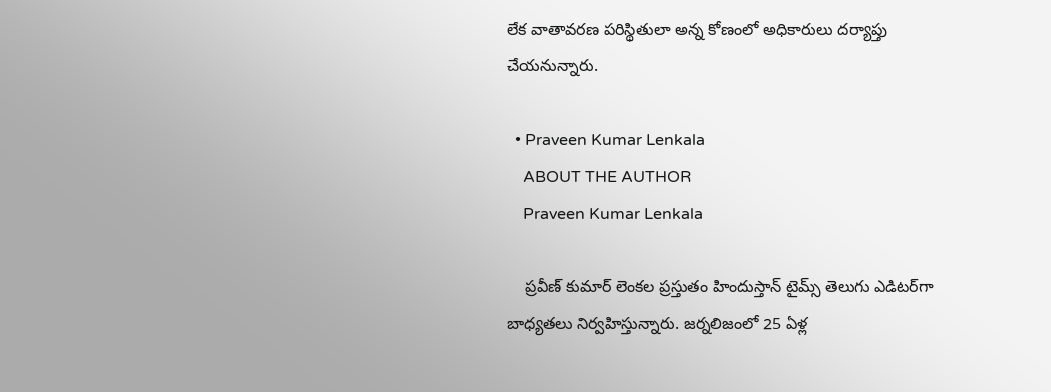లేక వాతావరణ పరిస్థితులా అన్న కోణంలో అధికారులు దర్యాప్తు చేయనున్నారు.

  • Praveen Kumar Lenkala
    ABOUT THE AUTHOR
    Praveen Kumar Lenkala

    ప్రవీణ్ కుమార్ లెంకల ప్రస్తుతం హిందుస్తాన్ టైమ్స్ తెలుగు ఎడిటర్‌గా బాధ్యతలు నిర్వహిస్తున్నారు. జర్నలిజంలో 25 ఏళ్ల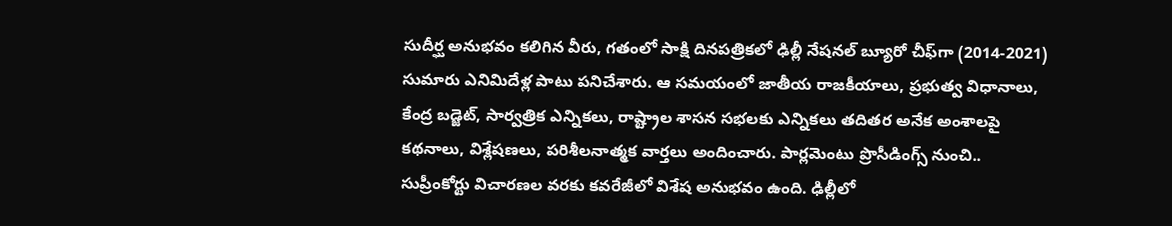సుదీర్ఘ అనుభవం కలిగిన వీరు, గతంలో సాక్షి దినపత్రికలో ఢిల్లీ నేషనల్ బ్యూరో చీఫ్‌గా (2014-2021) సుమారు ఎనిమిదేళ్ల పాటు పనిచేశారు. ఆ సమయంలో జాతీయ రాజకీయాలు, ప్రభుత్వ విధానాలు, కేంద్ర బడ్జెట్, సార్వత్రిక ఎన్నికలు, రాష్ట్రాల శాసన సభలకు ఎన్నికలు తదితర అనేక అంశాలపై కథనాలు, విశ్లేషణలు, పరిశీలనాత్మక వార్తలు అందించారు. పార్లమెంటు ప్రొసీడింగ్స్ నుంచి.. సుప్రీంకోర్టు విచారణల వరకు కవరేజీలో విశేష అనుభవం ఉంది. ఢిల్లీలో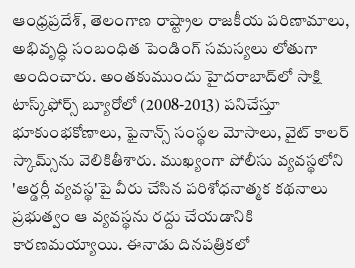ఆంధ్రప్రదేశ్, తెలంగాణ రాష్ట్రాల రాజకీయ పరిణామాలు, అభివృద్ధి సంబంధిత పెండింగ్ సమస్యలు లోతుగా అందించారు. అంతకుముందు హైదరాబాద్‌లో సాక్షి టాస్క్‌ఫోర్స్ బ్యూరోలో (2008-2013) పనిచేస్తూ భూకుంభకోణాలు, ఫైనాన్స్ సంస్థల మోసాలు, వైట్ కాలర్ స్కామ్స్‌ను వెలికితీశారు. ముఖ్యంగా పోలీసు వ్యవస్థలోని 'ఆర్డర్లీ వ్యవస్థ'పై వీరు చేసిన పరిశోధనాత్మక కథనాలు ప్రభుత్వం ఆ వ్యవస్థను రద్దు చేయడానికి కారణమయ్యాయి. ఈనాడు దినపత్రికలో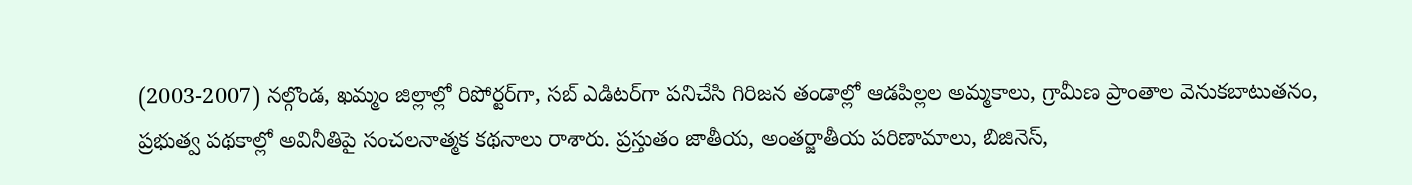(2003-2007) నల్గొండ, ఖమ్మం జిల్లాల్లో రిపోర్టర్‌గా, సబ్ ఎడిటర్‌గా పనిచేసి గిరిజన తండాల్లో ఆడపిల్లల అమ్మకాలు, గ్రామీణ ప్రాంతాల వెనుకబాటుతనం, ప్రభుత్వ పథకాల్లో అవినీతిపై సంచలనాత్మక కథనాలు రాశారు. ప్రస్తుతం జాతీయ, అంతర్జాతీయ పరిణామాలు, బిజినెస్,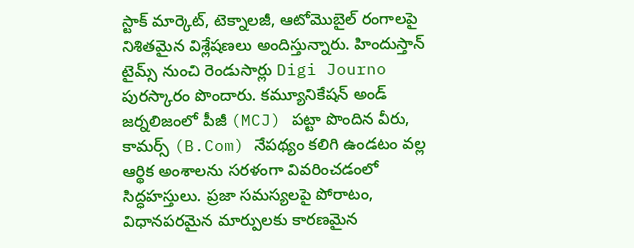స్టాక్ మార్కెట్, టెక్నాలజీ, ఆటోమొబైల్ రంగాలపై నిశితమైన విశ్లేషణలు అందిస్తున్నారు. హిందుస్తాన్ టైమ్స్ నుంచి రెండుసార్లు Digi Journo పురస్కారం పొందారు. కమ్యూనికేషన్ అండ్ జర్నలిజంలో పీజీ (MCJ) పట్టా పొందిన వీరు, కామర్స్ (B.Com) నేపథ్యం కలిగి ఉండటం వల్ల ఆర్థిక అంశాలను సరళంగా వివరించడంలో సిద్ధహస్తులు. ప్రజా సమస్యలపై పోరాటం, విధానపరమైన మార్పులకు కారణమైన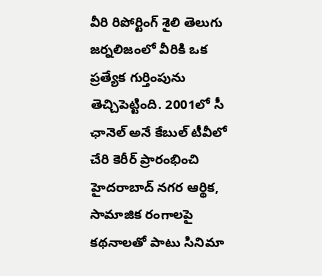వీరి రిపోర్టింగ్ శైలి తెలుగు జర్నలిజంలో వీరికి ఒక ప్రత్యేక గుర్తింపును తెచ్చిపెట్టింది. 2001లో సీ ఛానెల్ అనే కేబుల్ టీవీలో చేరి కెరీర్ ప్రారంభించి హైదరాబాద్ నగర ఆర్థిక, సామాజిక రంగాలపై కథనాలతో పాటు సినిమా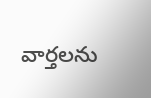వార్తలను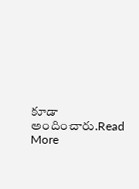కూడా అందించారు.Read More